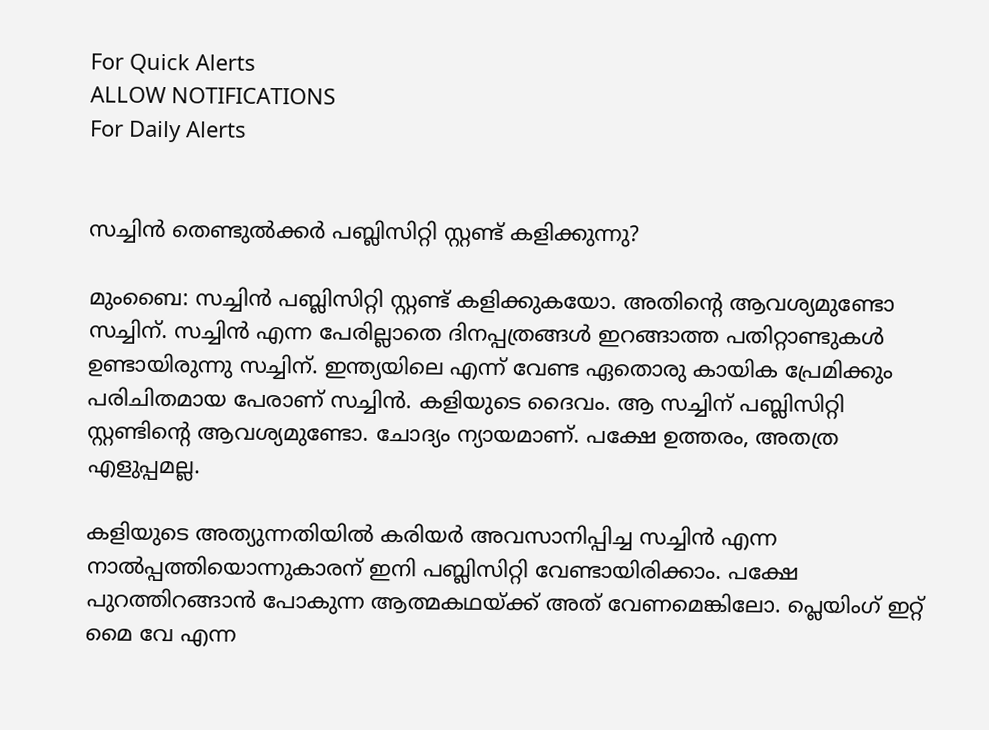For Quick Alerts
ALLOW NOTIFICATIONS
For Daily Alerts


സച്ചിന്‍ തെണ്ടുല്‍ക്കര്‍ പബ്ലിസിറ്റി സ്റ്റണ്ട് കളിക്കുന്നു?

മുംബൈ: സച്ചിന്‍ പബ്ലിസിറ്റി സ്റ്റണ്ട് കളിക്കുകയോ. അതിന്റെ ആവശ്യമുണ്ടോ സച്ചിന്. സച്ചിന്‍ എന്ന പേരില്ലാതെ ദിനപ്പത്രങ്ങള്‍ ഇറങ്ങാത്ത പതിറ്റാണ്ടുകള്‍ ഉണ്ടായിരുന്നു സച്ചിന്. ഇന്ത്യയിലെ എന്ന് വേണ്ട ഏതൊരു കായിക പ്രേമിക്കും പരിചിതമായ പേരാണ് സച്ചിന്‍. കളിയുടെ ദൈവം. ആ സച്ചിന് പബ്ലിസിറ്റി സ്റ്റണ്ടിന്റെ ആവശ്യമുണ്ടോ. ചോദ്യം ന്യായമാണ്. പക്ഷേ ഉത്തരം, അതത്ര എളുപ്പമല്ല.

കളിയുടെ അത്യുന്നതിയില്‍ കരിയര്‍ അവസാനിപ്പിച്ച സച്ചിന്‍ എന്ന നാല്‍പ്പത്തിയൊന്നുകാരന് ഇനി പബ്ലിസിറ്റി വേണ്ടായിരിക്കാം. പക്ഷേ പുറത്തിറങ്ങാന്‍ പോകുന്ന ആത്മകഥയ്ക്ക് അത് വേണമെങ്കിലോ. പ്ലെയിംഗ് ഇറ്റ് മൈ വേ എന്ന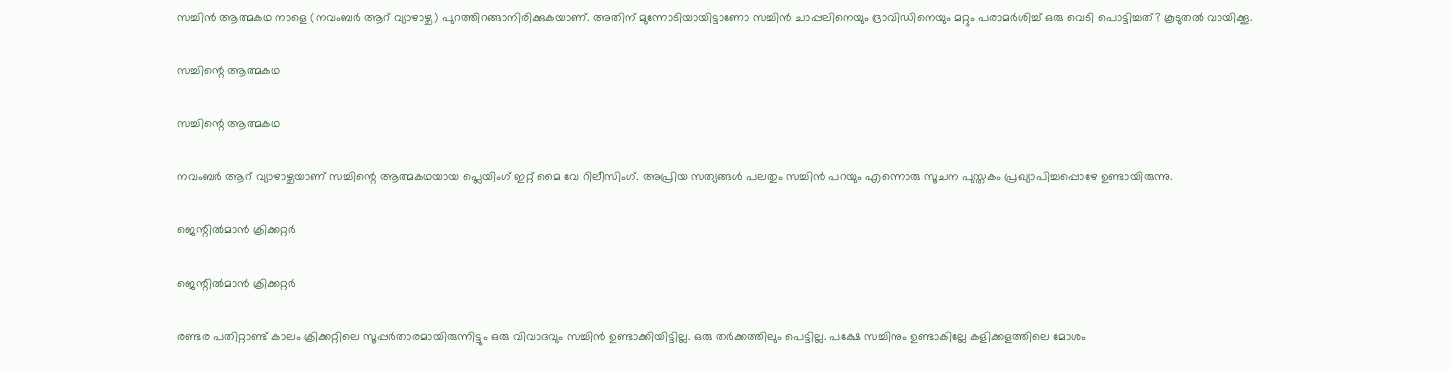സച്ചിന്‍ ആത്മകഥ നാളെ (നവംബർ ആറ് വ്യാഴാഴ്ച) പുറത്തിറങ്ങാനിരിക്കുകയാണ്. അതിന് മുന്നോടിയായിട്ടാണോ സച്ചിന്‍ ചാപ്പലിനെയും ദ്രാവിഡിനെയും മറ്റും പരാമര്‍ശിച്ച് ഒരു വെടി പൊട്ടിച്ചത്? കൂടുതല്‍ വായിക്കൂ.

സച്ചിന്റെ ആത്മകഥ

സച്ചിന്റെ ആത്മകഥ

നവംബര്‍ ആറ് വ്യാഴാഴ്ചയാണ് സച്ചിന്റെ ആത്മകഥയായ പ്ലെയിംഗ് ഇറ്റ് മൈ വേ റിലീസിംഗ്. അപ്രിയ സത്യങ്ങള്‍ പലതും സച്ചിന്‍ പറയും എന്നൊരു സൂചന പുസ്തകം പ്രഖ്യാപിച്ചപ്പൊഴേ ഉണ്ടായിരുന്നു.

ജെന്റില്‍മാന്‍ ക്രിക്കറ്റര്‍

ജെന്റില്‍മാന്‍ ക്രിക്കറ്റര്‍

രണ്ടര പതിറ്റാണ്ട് കാലം ക്രിക്കറ്റിലെ സൂപ്പര്‍താരമായിരുന്നിട്ടും ഒരു വിവാദവും സച്ചിന്‍ ഉണ്ടാക്കിയിട്ടില്ല. ഒരു തര്‍ക്കത്തിലും പെട്ടില്ല. പക്ഷേ സച്ചിനും ഉണ്ടാകില്ലേ കളിക്കളത്തിലെ മോശം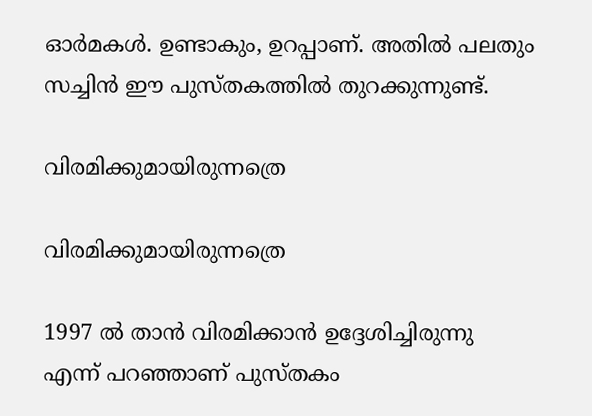ഓര്‍മകള്‍. ഉണ്ടാകും, ഉറപ്പാണ്. അതില്‍ പലതും സച്ചിന്‍ ഈ പുസ്തകത്തില്‍ തുറക്കുന്നുണ്ട്.

വിരമിക്കുമായിരുന്നത്രെ

വിരമിക്കുമായിരുന്നത്രെ

1997 ല്‍ താന്‍ വിരമിക്കാന്‍ ഉദ്ദേശിച്ചിരുന്നു എന്ന് പറഞ്ഞാണ് പുസ്തകം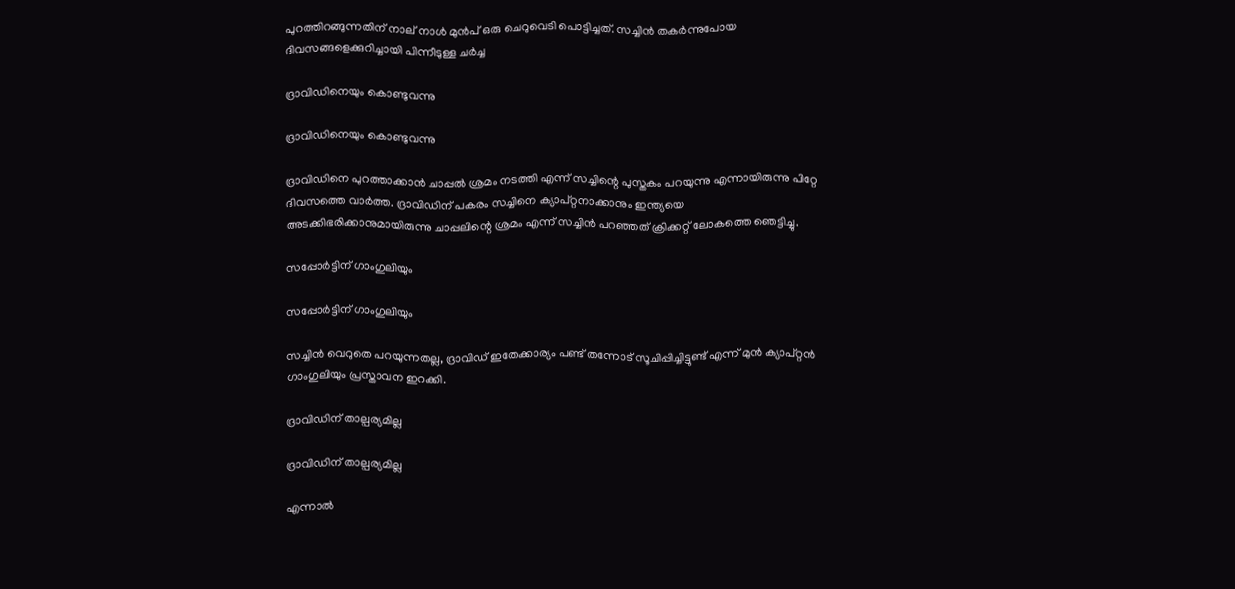പുറത്തിറങ്ങുന്നതിന് നാല് നാള്‍ മുന്‍പ് ഒരു ചെറുവെടി പൊട്ടിച്ചത്. സച്ചിന്‍ തകര്‍ന്നുപോയ ദിവസങ്ങളെക്കുറിച്ചായി പിന്നീടുള്ള ചര്‍ച്ച

ദ്രാവിഡിനെയും കൊണ്ടുവന്നു

ദ്രാവിഡിനെയും കൊണ്ടുവന്നു

ദ്രാവിഡിനെ പുറത്താക്കാന്‍ ചാപ്പല്‍ ശ്രമം നടത്തി എന്ന് സച്ചിന്റെ പുസ്തകം പറയുന്നു എന്നായിരുന്നു പിറ്റേ ദിവസത്തെ വാര്‍ത്ത. ദ്രാവിഡിന് പകരം സച്ചിനെ ക്യാപ്റ്റനാക്കാനും ഇന്ത്യയെ അടക്കിഭരിക്കാനുമായിരുന്നു ചാപ്പലിന്റെ ശ്രമം എന്ന് സച്ചിന്‍ പറഞ്ഞത് ക്രിക്കറ്റ് ലോകത്തെ ഞെട്ടിച്ചു.

സപ്പോര്‍ട്ടിന് ഗാംഗുലിയും

സപ്പോര്‍ട്ടിന് ഗാംഗുലിയും

സച്ചിന്‍ വെറുതെ പറയുന്നതല്ല, ദ്രാവിഡ് ഇതേക്കാര്യം പണ്ട് തന്നോട് സൂചിപ്പിച്ചിട്ടുണ്ട് എന്ന് മുന്‍ ക്യാപ്റ്റന്‍ ഗാംഗുലിയും പ്രസ്താവന ഇറക്കി.

ദ്രാവിഡിന് താല്പര്യമില്ല

ദ്രാവിഡിന് താല്പര്യമില്ല

എന്നാല്‍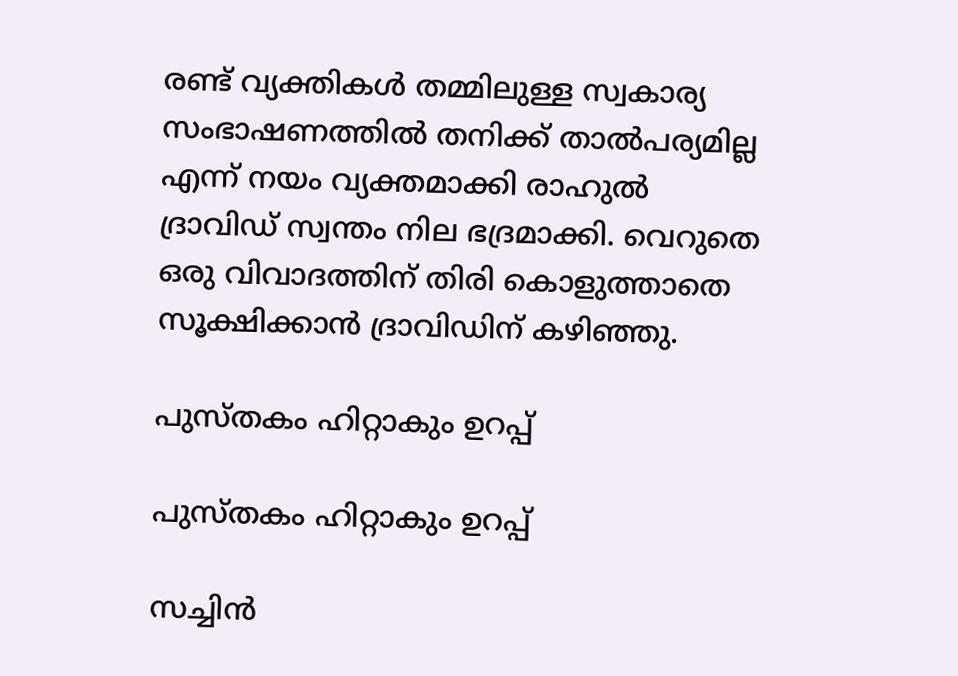രണ്ട് വ്യക്തികള്‍ തമ്മിലുള്ള സ്വകാര്യ സംഭാഷണത്തില്‍ തനിക്ക് താല്‍പര്യമില്ല എന്ന് നയം വ്യക്തമാക്കി രാഹുല്‍ ദ്രാവിഡ് സ്വന്തം നില ഭദ്രമാക്കി. വെറുതെ ഒരു വിവാദത്തിന് തിരി കൊളുത്താതെ സൂക്ഷിക്കാന്‍ ദ്രാവിഡിന് കഴിഞ്ഞു.

പുസ്തകം ഹിറ്റാകും ഉറപ്പ്

പുസ്തകം ഹിറ്റാകും ഉറപ്പ്

സച്ചിന്‍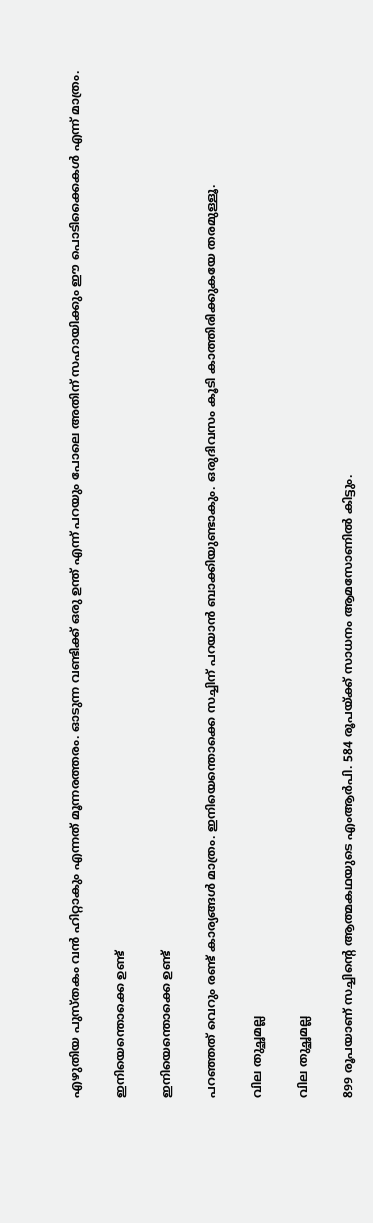എഴുതിയ പുസ്തകം വന്‍ ഹിറ്റാകും എന്നത് മൂന്നരത്തരം. ഓടുന്ന വണ്ടിക്ക് ഒരു ഉന്ത് എന്ന് പറയും പോലെ അതിന് സഹായിക്കും ഈ പൊടിക്കൈകള്‍ എന്ന് മാത്രം.

ഇനിയെന്തൊക്കെ ഉണ്ട്

ഇനിയെന്തൊക്കെ ഉണ്ട്

പറഞ്ഞത് വെറും രണ്ട് കാര്യങ്ങള്‍ മാത്രം. ഇനിയെന്തൊക്കെ സച്ചിന് പറയാന്‍ ബാക്കിയുണ്ടാകും. ഒരുദിവസം കൂടി കാത്തിരിക്കുകയേ തരമുള്ളൂ.

വില തുച്ഛമല്ല

വില തുച്ഛമല്ല

899 രൂപയാണ് സച്ചിന്റെ ആത്മകഥയുടെ എംആര്‍പി. 584 രൂപയ്ക്ക് സാധനം ആമസോണില്‍ കിട്ടും.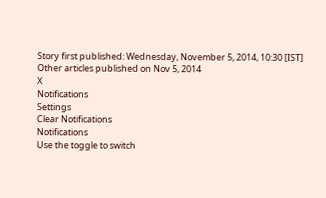Story first published: Wednesday, November 5, 2014, 10:30 [IST]
Other articles published on Nov 5, 2014
X
Notifications
Settings
Clear Notifications
Notifications
Use the toggle to switch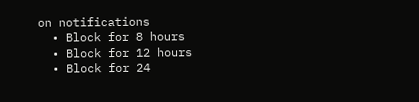on notifications
  • Block for 8 hours
  • Block for 12 hours
  • Block for 24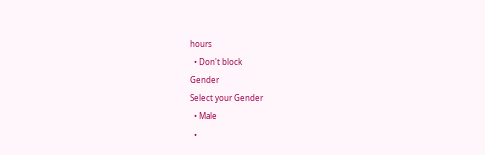hours
  • Don't block
Gender
Select your Gender
  • Male
  •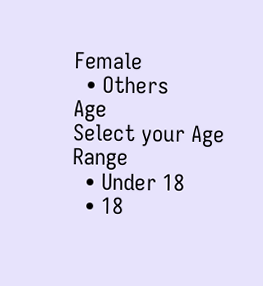Female
  • Others
Age
Select your Age Range
  • Under 18
  • 18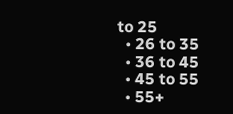to 25
  • 26 to 35
  • 36 to 45
  • 45 to 55
  • 55+